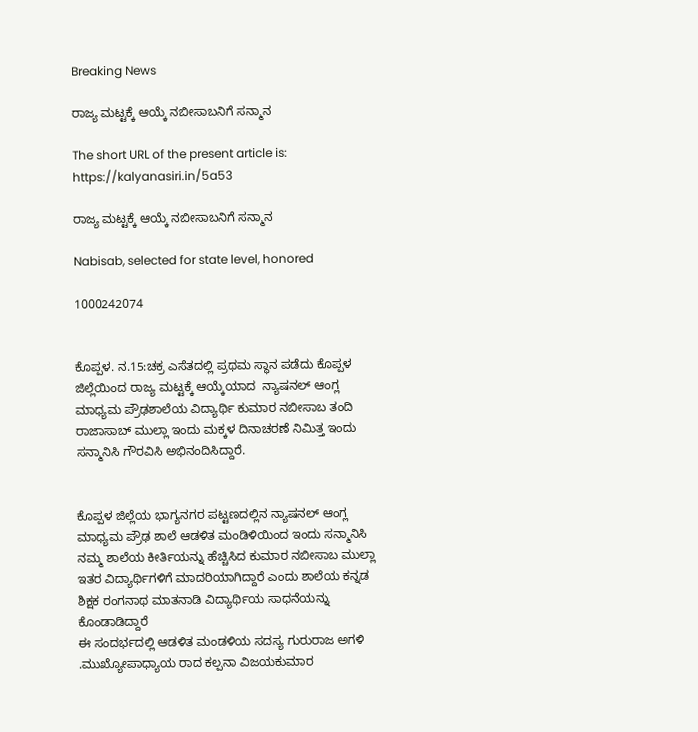Breaking News

ರಾಜ್ಯ ಮಟ್ಟಕ್ಕೆ ಆಯ್ಕೆ ನಬೀಸಾಬನಿಗೆ ಸನ್ಮಾನ

The short URL of the present article is: https://kalyanasiri.in/5a53

ರಾಜ್ಯ ಮಟ್ಟಕ್ಕೆ ಆಯ್ಕೆ ನಬೀಸಾಬನಿಗೆ ಸನ್ಮಾನ

Nabisab, selected for state level, honored

1000242074


ಕೊಪ್ಪಳ. ನ.15:ಚಕ್ರ ಎಸೆತದಲ್ಲಿ ಪ್ರಥಮ ಸ್ಥಾನ ಪಡೆದು ಕೊಪ್ಪಳ ಜಿಲ್ಲೆಯಿಂದ ರಾಜ್ಯ ಮಟ್ಟಕ್ಕೆ ಆಯ್ಕೆಯಾದ  ನ್ಯಾಷನಲ್ ಆಂಗ್ಲ ಮಾಧ್ಯಮ ಪ್ರೌಢಶಾಲೆಯ ವಿದ್ಯಾರ್ಥಿ ಕುಮಾರ ನಬೀಸಾಬ ತಂದಿ ರಾಜಾಸಾಬ್ ಮುಲ್ಲಾ ಇಂದು ಮಕ್ಕಳ ದಿನಾಚರಣೆ ನಿಮಿತ್ತ ಇಂದು ಸನ್ಮಾನಿಸಿ ಗೌರವಿಸಿ ಅಭಿನಂದಿಸಿದ್ದಾರೆ.


ಕೊಪ್ಪಳ ಜಿಲ್ಲೆಯ ಭಾಗ್ಯನಗರ ಪಟ್ಟಣದಲ್ಲಿನ ನ್ಯಾಷನಲ್ ಆಂಗ್ಲ ಮಾಧ್ಯಮ ಪ್ರೌಢ ಶಾಲೆ ಆಡಳಿತ ಮಂಡಿಳಿಯಿಂದ ಇಂದು ಸನ್ಮಾನಿಸಿ ನಮ್ಮ ಶಾಲೆಯ ಕೀರ್ತಿಯನ್ನು ಹೆಚ್ಚಿಸಿದ ಕುಮಾರ ನಬೀಸಾಬ ಮುಲ್ಲಾ ಇತರ ವಿದ್ಯಾರ್ಥಿಗಳಿಗೆ ಮಾದರಿಯಾಗಿದ್ದಾರೆ ಎಂದು ಶಾಲೆಯ ಕನ್ನಡ ಶಿಕ್ಷಕ ರಂಗನಾಥ ಮಾತನಾಡಿ ವಿದ್ಯಾರ್ಥಿಯ ಸಾಧನೆಯನ್ನು  ಕೊಂಡಾಡಿದ್ದಾರೆ
ಈ ಸಂದರ್ಭದಲ್ಲಿ ಆಡಳಿತ ಮಂಡಳಿಯ ಸದಸ್ಯ ಗುರುರಾಜ ಅಗಳಿ .ಮುಖ್ಯೋಪಾಧ್ಯಾಯ ರಾದ ಕಲ್ಪನಾ ವಿಜಯಕುಮಾರ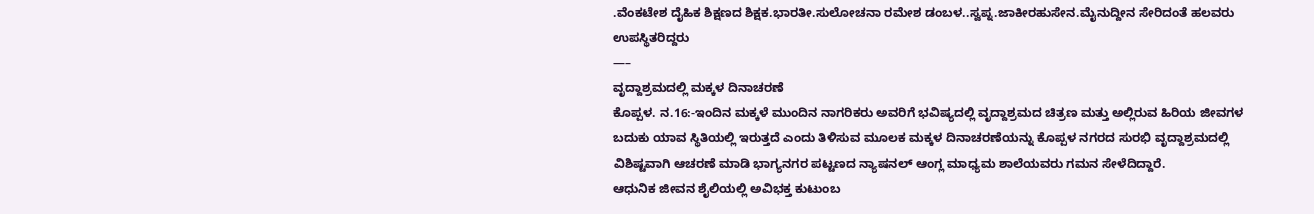.ವೆಂಕಟೇಶ ದೈಹಿಕ ಶಿಕ್ಷಣದ ಶಿಕ್ಷಕ.ಭಾರತೀ.ಸುಲೋಚನಾ ರಮೇಶ ಡಂಬಳ..ಸ್ವಪ್ನ.ಜಾಕೀರಹುಸೇನ.ಮೈನುದ್ದೀನ ಸೇರಿದಂತೆ ಹಲವರು ಉಪಸ್ಥಿತರಿದ್ದರು
—–
ವೃದ್ದಾಶ್ರಮದಲ್ಲಿ ಮಕ್ಕಳ ದಿನಾಚರಣೆ
ಕೊಪ್ಪಳ. ನ.16:-ಇಂದಿನ ಮಕ್ಕಳೆ ಮುಂದಿನ ನಾಗರಿಕರು ಅವರಿಗೆ ಭವಿಷ್ಯದಲ್ಲಿ ವೃದ್ದಾಶ್ರಮದ ಚಿತ್ರಣ ಮತ್ತು ಅಲ್ಲಿರುವ ಹಿರಿಯ ಜೀವಗಳ ಬದುಕು ಯಾವ ಸ್ಥಿತಿಯಲ್ಲಿ ಇರುತ್ತದೆ ಎಂದು ತಿಳಿಸುವ ಮೂಲಕ ಮಕ್ಕಳ ದಿನಾಚರಣೆಯನ್ನು ಕೊಪ್ಪಳ ನಗರದ ಸುರಭಿ ವೃದ್ದಾಶ್ರಮದಲ್ಲಿ ವಿಶಿಷ್ಟವಾಗಿ ಆಚರಣೆ ಮಾಡಿ ಭಾಗ್ಯನಗರ ಪಟ್ಟಣದ ನ್ಯಾಷನಲ್ ಆಂಗ್ಲ ಮಾಧ್ಯಮ ಶಾಲೆಯವರು ಗಮನ ಸೇಳೆದಿದ್ದಾರೆ.
ಆಧುನಿಕ ಜೀವನ ಶೈಲಿಯಲ್ಲಿ ಅವಿಭಕ್ತ ಕುಟುಂಬ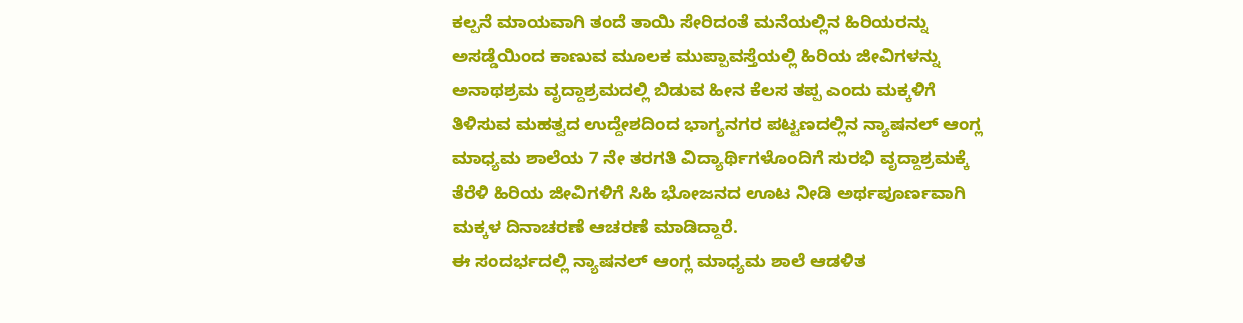ಕಲ್ಪನೆ ಮಾಯವಾಗಿ ತಂದೆ ತಾಯಿ ಸೇರಿದಂತೆ ಮನೆಯಲ್ಲಿನ ಹಿರಿಯರನ್ನು ಅಸಡ್ಡೆಯಿಂದ ಕಾಣುವ ಮೂಲಕ ಮುಪ್ಪಾವಸ್ತೆಯಲ್ಲಿ ಹಿರಿಯ ಜೀವಿಗಳನ್ನು ಅನಾಥಶ್ರಮ ವೃದ್ದಾಶ್ರಮದಲ್ಲಿ ಬಿಡುವ ಹೀನ ಕೆಲಸ ತಪ್ಪ ಎಂದು ಮಕ್ಕಳಿಗೆ ತಿಳಿಸುವ ಮಹತ್ವದ ಉದ್ದೇಶದಿಂದ ಭಾಗ್ಯನಗರ ಪಟ್ಟಣದಲ್ಲಿನ ನ್ಯಾಷನಲ್ ಆಂಗ್ಲ ಮಾಧ್ಯಮ ಶಾಲೆಯ 7 ನೇ ತರಗತಿ ವಿದ್ಯಾರ್ಥಿಗಳೊಂದಿಗೆ ಸುರಭಿ ವೃದ್ದಾಶ್ರಮಕ್ಕೆ ತೆರೆಳಿ ಹಿರಿಯ ಜೀವಿಗಳಿಗೆ ಸಿಹಿ ಭೋಜನದ ಊಟ ನೀಡಿ ಅರ್ಥಪೂರ್ಣವಾಗಿ ಮಕ್ಕಳ ದಿನಾಚರಣೆ ಆಚರಣೆ ಮಾಡಿದ್ದಾರೆ.
ಈ ಸಂದರ್ಭದಲ್ಲಿ ನ್ಯಾಷನಲ್ ಆಂಗ್ಲ ಮಾಧ್ಯಮ ಶಾಲೆ ಆಡಳಿತ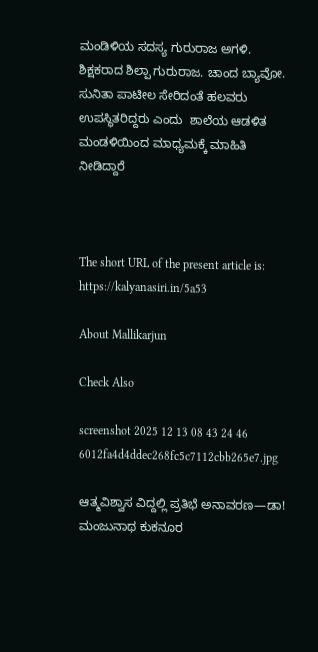ಮಂಡಿಳಿಯ ಸದಸ್ಯ ಗುರುರಾಜ ಅಗಳಿ. ಶಿಕ್ಷಕರಾದ ಶಿಲ್ಪಾ ಗುರುರಾಜ. ಚಾಂದ ಬ್ಯಾವೋ. ಸುನಿತಾ ಪಾಟೀಲ ಸೇರಿದಂತೆ ಹಲವರು ಉಪಸ್ಥಿತರಿದ್ದರು ಎಂದು  ಶಾಲೆಯ ಆಡಳಿತ ಮಂಡಳಿಯಿಂದ ಮಾಧ್ಯಮಕ್ಕೆ ಮಾಹಿತಿ ನೀಡಿದ್ದಾರೆ



The short URL of the present article is: https://kalyanasiri.in/5a53

About Mallikarjun

Check Also

screenshot 2025 12 13 08 43 24 46 6012fa4d4ddec268fc5c7112cbb265e7.jpg

ಆತ್ಮವಿಶ್ವಾಸ ವಿದ್ದಲ್ಲಿ ಪ್ರತಿಭೆ ಅನಾವರಣ—ಡಾ! ಮಂಜುನಾಥ ಕುಕನೂರ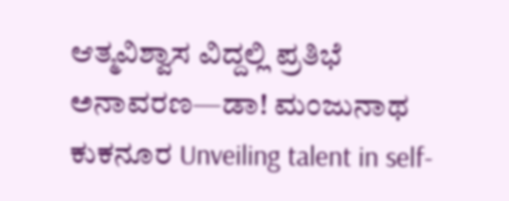ಆತ್ಮವಿಶ್ವಾಸ ವಿದ್ದಲ್ಲಿ ಪ್ರತಿಭೆ ಅನಾವರಣ—ಡಾ! ಮಂಜುನಾಥ ಕುಕನೂರ Unveiling talent in self-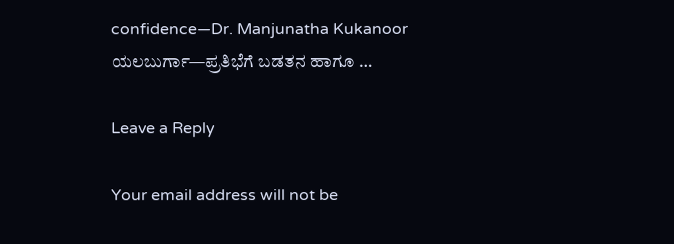confidence—Dr. Manjunatha Kukanoor ಯಲಬುರ್ಗಾ—ಪ್ರತಿಭೆಗೆ ಬಡತನ ಹಾಗೂ …

Leave a Reply

Your email address will not be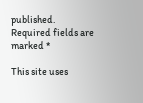published. Required fields are marked *

This site uses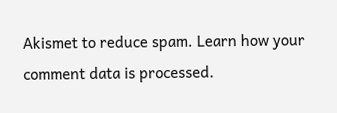Akismet to reduce spam. Learn how your comment data is processed.